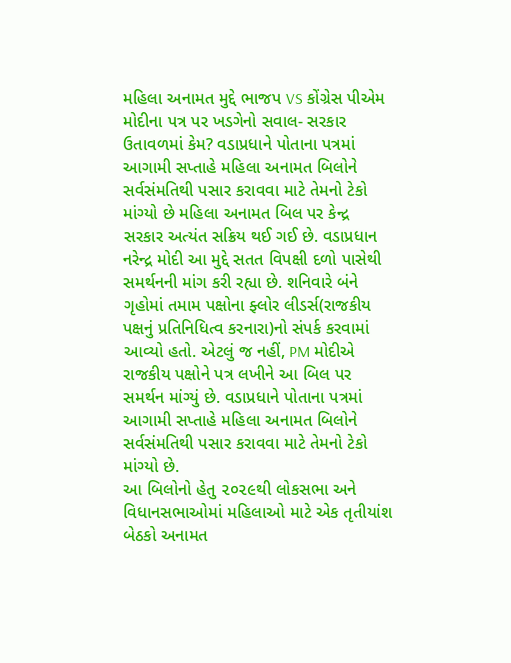મહિલા અનામત મુદ્દે ભાજપ VS કોંગ્રેસ પીએમ મોદીના પત્ર પર ખડગેનો સવાલ- સરકાર ઉતાવળમાં કેમ? વડાપ્રધાને પોતાના પત્રમાં આગામી સપ્તાહે મહિલા અનામત બિલોને સર્વસંમતિથી પસાર કરાવવા માટે તેમનો ટેકો માંગ્યો છે મહિલા અનામત બિલ પર કેન્દ્ર સરકાર અત્યંત સક્રિય થઈ ગઈ છે. વડાપ્રધાન નરેન્દ્ર મોદી આ મુદ્દે સતત વિપક્ષી દળો પાસેથી સમર્થનની માંગ કરી રહ્યા છે. શનિવારે બંને ગૃહોમાં તમામ પક્ષોના ફ્લોર લીડર્સ(રાજકીય પક્ષનું પ્રતિનિધિત્વ કરનારા)નો સંપર્ક કરવામાં આવ્યો હતો. એટલું જ નહીં, PM મોદીએ રાજકીય પક્ષોને પત્ર લખીને આ બિલ પર સમર્થન માંગ્યું છે. વડાપ્રધાને પોતાના પત્રમાં આગામી સપ્તાહે મહિલા અનામત બિલોને સર્વસંમતિથી પસાર કરાવવા માટે તેમનો ટેકો માંગ્યો છે.
આ બિલોનો હેતુ ૨૦૨૯થી લોકસભા અને વિધાનસભાઓમાં મહિલાઓ માટે એક તૃતીયાંશ બેઠકો અનામત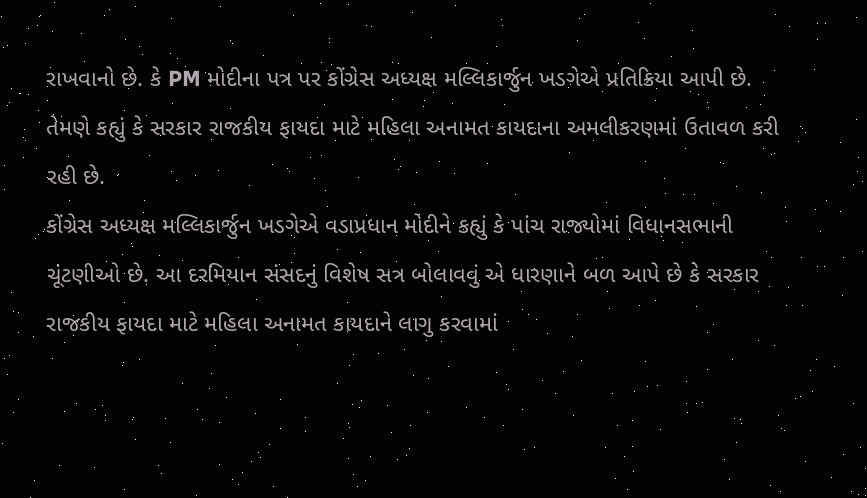રાખવાનો છે. કે PM મોદીના પત્ર પર કોંગ્રેસ અધ્યક્ષ મલ્લિકાર્જુન ખડગેએ પ્રતિક્રિયા આપી છે. તેમણે કહ્યું કે સરકાર રાજકીય ફાયદા માટે મહિલા અનામત કાયદાના અમલીકરણમાં ઉતાવળ કરી રહી છે.
કોંગ્રેસ અધ્યક્ષ મલ્લિકાર્જુન ખડગેએ વડાપ્રધાન મોદીને કહ્યું કે પાંચ રાજ્યોમાં વિધાનસભાની ચૂંટણીઓ છે. આ દરમિયાન સંસદનું વિશેષ સત્ર બોલાવવું એ ધારણાને બળ આપે છે કે સરકાર રાજકીય ફાયદા માટે મહિલા અનામત કાયદાને લાગુ કરવામાં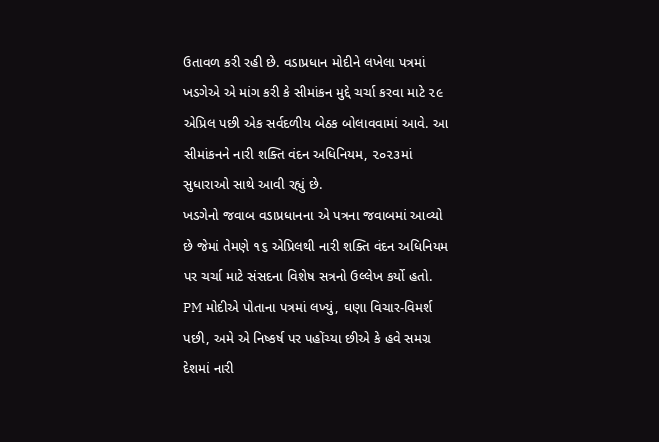ઉતાવળ કરી રહી છે. વડાપ્રધાન મોદીને લખેલા પત્રમાં ખડગેએ એ માંગ કરી કે સીમાંકન મુદ્દે ચર્ચા કરવા માટે ૨૯ એપ્રિલ પછી એક સર્વદળીય બેઠક બોલાવવામાં આવે. આ સીમાંકનને નારી શક્તિ વંદન અધિનિયમ, ૨૦૨૩માં સુધારાઓ સાથે આવી રહ્યું છે.
ખડગેનો જવાબ વડાપ્રધાનના એ પત્રના જવાબમાં આવ્યો છે જેમાં તેમણે ૧૬ એપ્રિલથી નારી શક્તિ વંદન અધિનિયમ પર ચર્ચા માટે સંસદના વિશેષ સત્રનો ઉલ્લેખ કર્યો હતો. PM મોદીએ પોતાના પત્રમાં લખ્યું, ઘણા વિચાર-વિમર્શ પછી, અમે એ નિષ્કર્ષ પર પહોંચ્યા છીએ કે હવે સમગ્ર દેશમાં નારી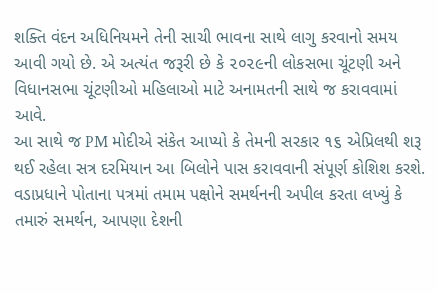શક્તિ વંદન અધિનિયમને તેની સાચી ભાવના સાથે લાગુ કરવાનો સમય આવી ગયો છે. એ અત્યંત જરૂરી છે કે ૨૦૨૯ની લોકસભા ચૂંટણી અને વિધાનસભા ચૂંટણીઓ મહિલાઓ માટે અનામતની સાથે જ કરાવવામાં આવે.
આ સાથે જ PM મોદીએ સંકેત આપ્યો કે તેમની સરકાર ૧૬ એપ્રિલથી શરૂ થઈ રહેલા સત્ર દરમિયાન આ બિલોને પાસ કરાવવાની સંપૂર્ણ કોશિશ કરશે. વડાપ્રધાને પોતાના પત્રમાં તમામ પક્ષોને સમર્થનની અપીલ કરતા લખ્યું કે તમારું સમર્થન, આપણા દેશની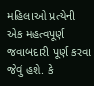મહિલાઓ પ્રત્યેની એક મહત્વપૂર્ણ જવાબદારી પૂર્ણ કરવા જેવું હશે. કે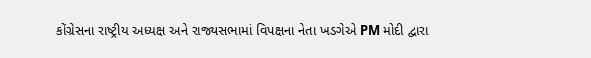કોંગ્રેસના રાષ્ટ્રીય અધ્યક્ષ અને રાજ્યસભામાં વિપક્ષના નેતા ખડગેએ PM મોદી દ્વારા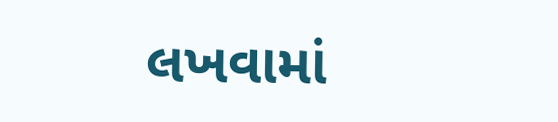લખવામાં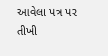આવેલા પત્ર પર તીખી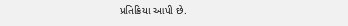પ્રતિક્રિયા આપી છે.